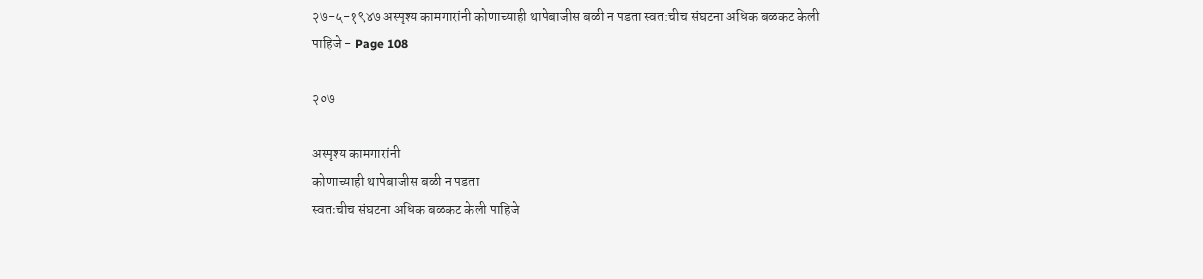२७-५-१९४७ अस्पृश्य कामगारांनी कोणाच्याही थापेबाजीस बळी न पडता स्वत:चीच संघटना अधिक बळकट केली पाहिजे - Page 108

२०७

अस्पृश्य कामगारांनी
कोणाच्याही थापेबाजीस बळी न पडता
स्वतःचीच संघटना अधिक बळकट केली पाहिजे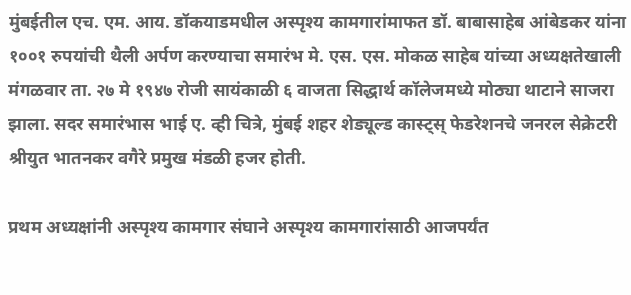मुंबईतील एच. एम. आय. डॉकयाडमधील अस्पृश्य कामगारांमाफत डॉ. बाबासाहेब आंबेडकर यांना १००१ रुपयांची थैली अर्पण करण्याचा समारंभ मे. एस. एस. मोकळ साहेब यांच्या अध्यक्षतेखाली मंगळवार ता. २७ मे १९४७ रोजी सायंकाळी ६ वाजता सिद्धार्थ कॉलेजमध्ये मोठ्या थाटाने साजरा झाला. सदर समारंभास भाई ए. व्ही चित्रे, मुंबई शहर शेड्यूल्ड कास्ट्स्‌ फेडरेशनचे जनरल सेक्रेटरी श्रीयुत भातनकर वगैरे प्रमुख मंडळी हजर होती.

प्रथम अध्यक्षांनी अस्पृश्य कामगार संघाने अस्पृश्य कामगारांसाठी आजपर्यंत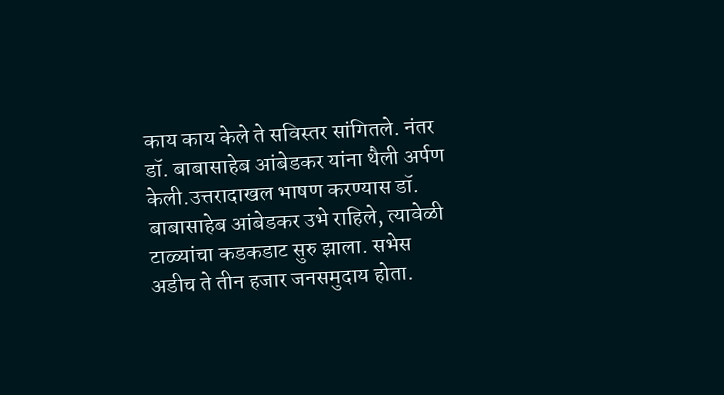काय काय केले ते सविस्तर सांगितले. नंतर डॉ. बाबासाहेब आंबेडकर यांना थैली अर्पण केली.उत्तरादाखल भाषण करण्यास डॉ. बाबासाहेब आंबेडकर उभे राहिले, त्यावेळी टाळ्यांचा कडकडाट सुरु झाला. सभेस अडीच ते तीन हजार जनसमुदाय होता.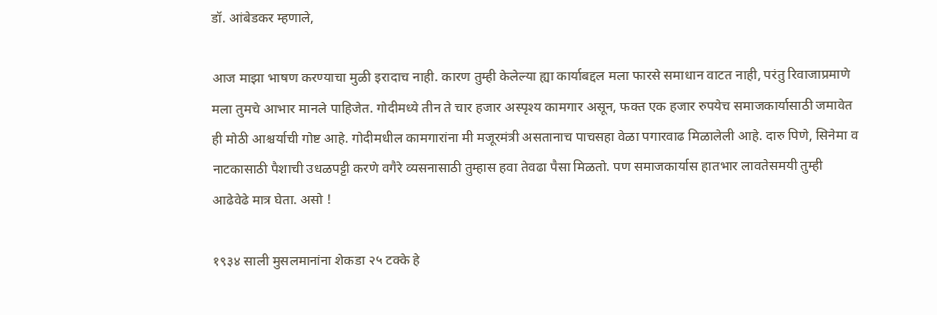डॉ. आंबेडकर म्हणाले,

आज माझा भाषण करण्याचा मुळी इरादाच नाही. कारण तुम्ही केलेल्या ह्या कार्याबद्दल मला फारसे समाधान वाटत नाही, परंतु रिवाजाप्रमाणे मला तुमचे आभार मानले पाहिजेत. गोदीमध्ये तीन ते चार हजार अस्पृश्य कामगार असून, फक्त एक हजार रुपयेच समाजकार्यासाठी जमावेत ही मोठी आश्चर्याची गोष्ट आहे. गोदीमधील कामगारांना मी मजूरमंत्री असतानाच पाचसहा वेळा पगारवाढ मिळालेली आहे. दारु पिणे, सिनेमा व नाटकासाठी पैशाची उधळपट्टी करणे वगैरे व्यसनासाठी तुम्हास हवा तेवढा पैसा मिळतो. पण समाजकार्यास हातभार लावतेसमयी तुम्ही आढेवेढे मात्र घेता. असो !

१९३४ साली मुसलमानांना शेकडा २५ टक्के हे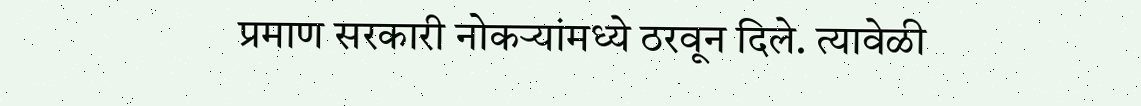प्रमाण सरकारी नोकऱ्यांमध्ये ठरवून दिले. त्यावेळी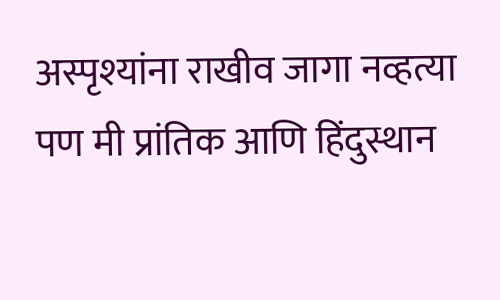अस्पृश्यांना राखीव जागा नव्हत्या पण मी प्रांतिक आणि हिंदुस्थान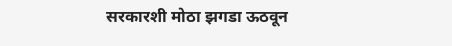सरकारशी मोठा झगडा ऊठवून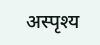अस्पृश्य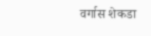वर्गास शेकडा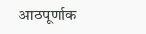आठपूर्णाक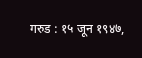गरुड : १५ जून १९४७,